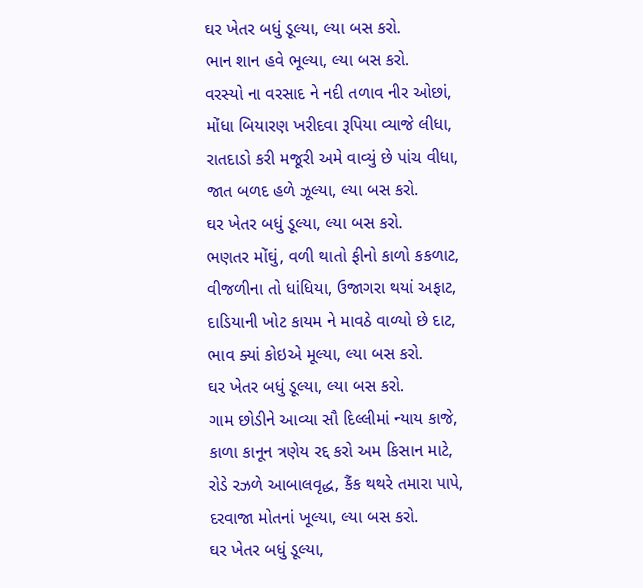ઘર ખેતર બધું ડૂલ્યા, લ્યા બસ કરો.
ભાન શાન હવે ભૂલ્યા, લ્યા બસ કરો.
વરસ્યો ના વરસાદ ને નદી તળાવ નીર ઓછાં,
મોંધા બિયારણ ખરીદવા રૂપિયા વ્યાજે લીધા,
રાતદાડો કરી મજૂરી અમે વાવ્યું છે પાંચ વીધા,
જાત બળદ હળે ઝૂલ્યા, લ્યા બસ કરો.
ઘર ખેતર બધું ડૂલ્યા, લ્યા બસ કરો.
ભણતર મોંઘું, વળી થાતો ફીનો કાળો કકળાટ,
વીજળીના તો ધાંધિયા, ઉજાગરા થયાં અફાટ,
દાડિયાની ખોટ કાયમ ને માવઠે વાળ્યો છે દાટ,
ભાવ ક્યાં કોઇએ મૂલ્યા, લ્યા બસ કરો.
ઘર ખેતર બધું ડૂલ્યા, લ્યા બસ કરો.
ગામ છોડીને આવ્યા સૌ દિલ્લીમાં ન્યાય કાજે,
કાળા કાનૂન ત્રણેય રદ્દ કરો અમ કિસાન માટે,
રોડે રઝળે આબાલવૃદ્ધ, કૈંક થથરે તમારા પાપે,
દરવાજા મોતનાં ખૂલ્યા, લ્યા બસ કરો.
ઘર ખેતર બધું ડૂલ્યા,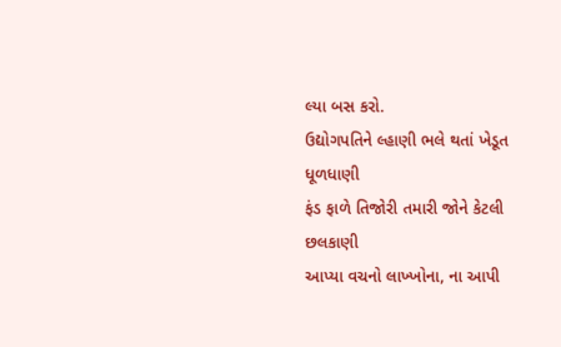લ્યા બસ કરો.
ઉદ્યોગપતિને લ્હાણી ભલે થતાં ખેડૂત ધૂળધાણી
ફંડ ફાળે તિજોરી તમારી જોને કેટલી છલકાણી
આપ્યા વચનો લાખ્ખોના, ના આપી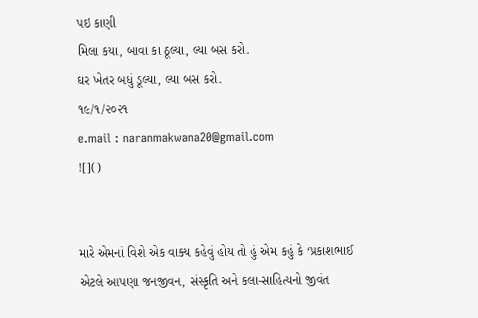પઇ કાણી
મિલા કયા, બાવા કા ઠૂલ્યા, લ્યા બસ કરો.
ઘર ખેતર બધું ડૂલ્યા, લ્યા બસ કરો.
૧૯/૧/૨૦૨૧
e.mail : naranmakwana20@gmail.com
![]()


મારે એમનાં વિશે એક વાક્ય કહેવું હોય તો હું એમ કહું કે ‘પ્રકાશભાઈ એટલે આપણા જનજીવન, સંસ્કૃતિ અને કલા-સાહિત્યનો જીવંત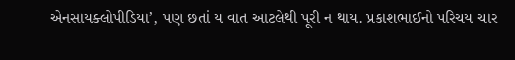એનસાયક્લોપીડિયા’, પણ છતાં ય વાત આટલેથી પૂરી ન થાય. પ્રકાશભાઈનો પરિચય ચાર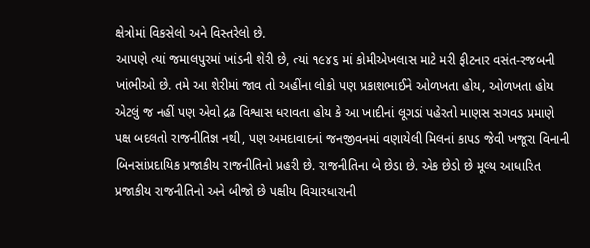ક્ષેત્રોમાં વિકસેલો અને વિસ્તરેલો છે.
આપણે ત્યાં જમાલપુરમાં ખાંડની શેરી છે, ત્યાં ૧૯૪૬ માં કોમીએખલાસ માટે મરી ફીટનાર વસંત-રજબની ખાંભીઓ છે. તમે આ શેરીમાં જાવ તો અહીંના લોકો પણ પ્રકાશભાઈને ઓળખતા હોય, ઓળખતા હોય એટલું જ નહીં પણ એવો દ્રઢ વિશ્વાસ ધરાવતા હોય કે આ ખાદીનાં લૂગડાં પહેરતો માણસ સગવડ પ્રમાણે પક્ષ બદલતો રાજનીતિજ્ઞ નથી, પણ અમદાવાદનાં જનજીવનમાં વણાયેલી મિલનાં કાપડ જેવી ખજૂરા વિનાની બિનસાંપ્રદાયિક પ્રજાકીય રાજનીતિનો પ્રહરી છે. રાજનીતિના બે છેડા છે. એક છેડો છે મૂલ્ય આધારિત પ્રજાકીય રાજનીતિનો અને બીજો છે પક્ષીય વિચારધારાની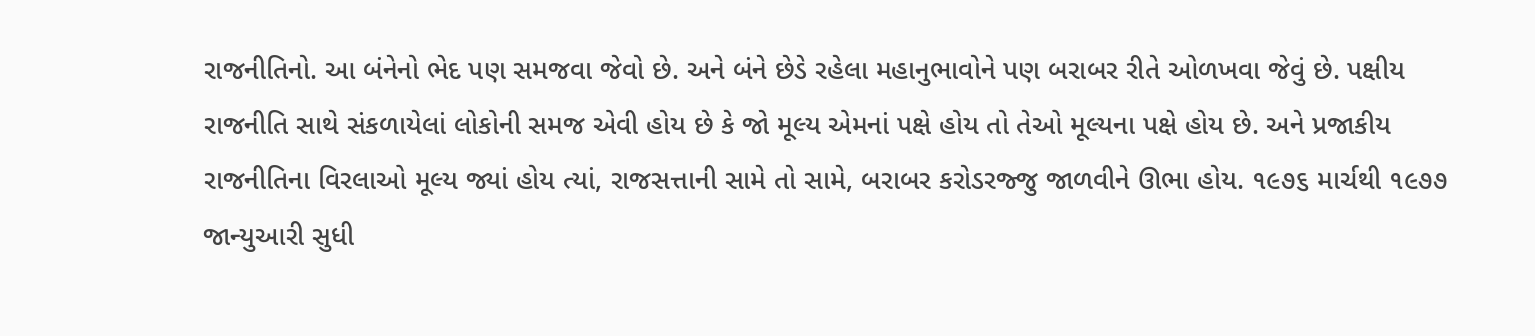રાજનીતિનો. આ બંનેનો ભેદ પણ સમજવા જેવો છે. અને બંને છેડે રહેલા મહાનુભાવોને પણ બરાબર રીતે ઓળખવા જેવું છે. પક્ષીય રાજનીતિ સાથે સંકળાયેલાં લોકોની સમજ એવી હોય છે કે જો મૂલ્ય એમનાં પક્ષે હોય તો તેઓ મૂલ્યના પક્ષે હોય છે. અને પ્રજાકીય રાજનીતિના વિરલાઓ મૂલ્ય જ્યાં હોય ત્યાં, રાજસત્તાની સામે તો સામે, બરાબર કરોડરજ્જુ જાળવીને ઊભા હોય. ૧૯૭૬ માર્ચથી ૧૯૭૭ જાન્યુઆરી સુધી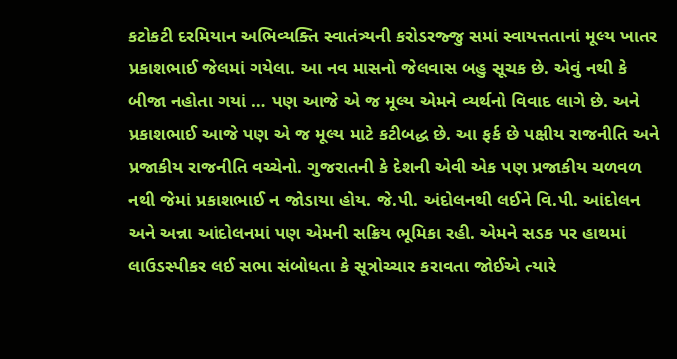કટોકટી દરમિયાન અભિવ્યક્તિ સ્વાતંત્ર્યની કરોડરજ્જુ સમાં સ્વાયત્તતાનાં મૂલ્ય ખાતર પ્રકાશભાઈ જેલમાં ગયેલા. આ નવ માસનો જેલવાસ બહુ સૂચક છે. એવું નથી કે બીજા નહોતા ગયાં … પણ આજે એ જ મૂલ્ય એમને વ્યર્થનો વિવાદ લાગે છે. અને પ્રકાશભાઈ આજે પણ એ જ મૂલ્ય માટે કટીબદ્ધ છે. આ ફર્ક છે પક્ષીય રાજનીતિ અને પ્રજાકીય રાજનીતિ વચ્ચેનો. ગુજરાતની કે દેશની એવી એક પણ પ્રજાકીય ચળવળ નથી જેમાં પ્રકાશભાઈ ન જોડાયા હોય. જે.પી. અંદોલનથી લઈને વિ.પી. આંદોલન અને અન્ના આંદોલનમાં પણ એમની સક્રિય ભૂમિકા રહી. એમને સડક પર હાથમાં લાઉડસ્પીકર લઈ સભા સંબોધતા કે સૂત્રોચ્ચાર કરાવતા જોઈએ ત્યારે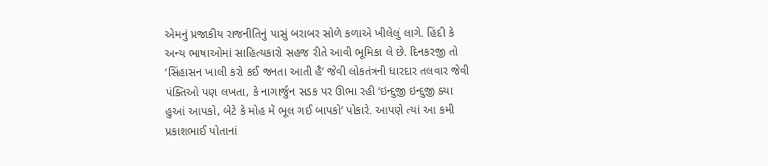એમનું પ્રજાકીય રાજનીતિનું પાસું બરાબર સોળે કળાએ ખીલેલું લાગે. હિંદી કે અન્ય ભાષાઓમાં સાહિત્યકારો સહજ રીતે આવી ભૂમિકા લે છે. દિનકરજી તો ‘સિંહાસન ખાલી કરો કઈ જનતા આતી હૈ’ જેવી લોકતંત્રની ધારદાર તલવાર જેવી પંક્તિઓ પણ લખતા, કે નાગાર્જુન સડક પર ઊભા રહી ‘ઇન્દુજી ઇન્દુજી ક્યા હુઆં આપકો, બેટે કે મોહ મેં ભૂલ ગઈ બાપકો’ પોકારે. આપણે ત્યાં આ કમી પ્રકાશભાઈ પોતાનાં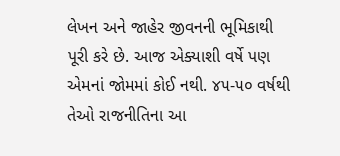લેખન અને જાહેર જીવનની ભૂમિકાથી પૂરી કરે છે. આજ એક્યાશી વર્ષે પણ એમનાં જોમમાં કોઈ નથી. ૪૫-૫૦ વર્ષથી તેઓ રાજનીતિના આ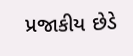પ્રજાકીય છેડે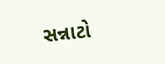સન્નાટો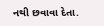નથી છવાવા દેતા.